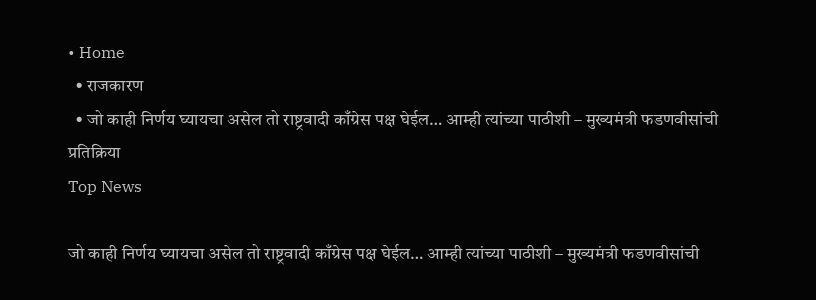• Home
  • राजकारण
  • जो काही निर्णय घ्यायचा असेल तो राष्ट्रवादी काँग्रेस पक्ष घेईल… आम्ही त्यांच्या पाठीशी – मुख्यमंत्री फडणवीसांची प्रतिक्रिया
Top News

जो काही निर्णय घ्यायचा असेल तो राष्ट्रवादी काँग्रेस पक्ष घेईल… आम्ही त्यांच्या पाठीशी – मुख्यमंत्री फडणवीसांची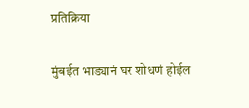प्रतिक्रिया

मुंबईत भाड्यानं घर शोधणं होईल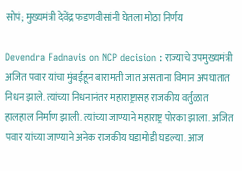सोपं; मुख्यमंत्री देवेंद्र फडणवीसांनी घेतला मोठा निर्णय

Devendra Fadnavis on NCP decision : राज्याचे उपमुख्यमंत्री अजित पवार यांचा मुंबईहून बारामती जात असताना विमान अपघातात निधन झाले. त्यांच्या निधनानंतर महाराष्ट्रासह राजकीय वर्तुळात हालहाल निर्माण झाली. त्यांच्या जाण्याने महाराष्ट्र पोरका झाला. अजित पवार यांच्या जाण्याने अनेक राजकीय घडामोडी घडल्या. आज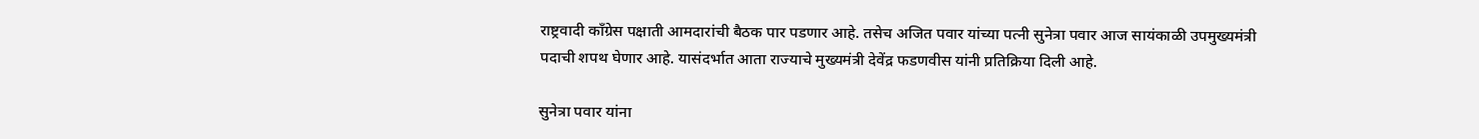राष्ट्रवादी काँग्रेस पक्षाती आमदारांची बैठक पार पडणार आहे. तसेच अजित पवार यांच्या पत्नी सुनेत्रा पवार आज सायंकाळी उपमुख्यमंत्री पदाची शपथ घेणार आहे. यासंदर्भात आता राज्याचे मुख्यमंत्री देवेंद्र फडणवीस यांनी प्रतिक्रिया दिली आहे.

सुनेत्रा पवार यांना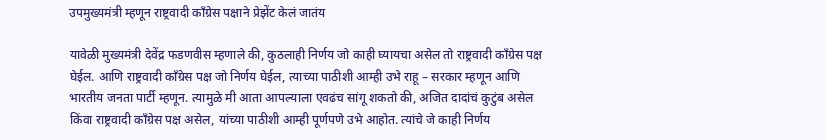उपमुख्यमंत्री म्हणून राष्ट्रवादी काँग्रेस पक्षाने प्रेझेंट केलं जातंय

यावेळी मुख्यमंत्री देवेंद्र फडणवीस म्हणाले की, कुठलाही निर्णय जो काही घ्यायचा असेल तो राष्ट्रवादी काँग्रेस पक्ष घेईल. आणि राष्ट्रवादी काँग्रेस पक्ष जो निर्णय घेईल, त्याच्या पाठीशी आम्ही उभे राहू – सरकार म्हणून आणि भारतीय जनता पार्टी म्हणून. त्यामुळे मी आता आपल्याला एवढंच सांगू शकतो की, अजित दादांचं कुटुंब असेल किंवा राष्ट्रवादी काँग्रेस पक्ष असेल, यांच्या पाठीशी आम्ही पूर्णपणे उभे आहोत. त्यांचे जे काही निर्णय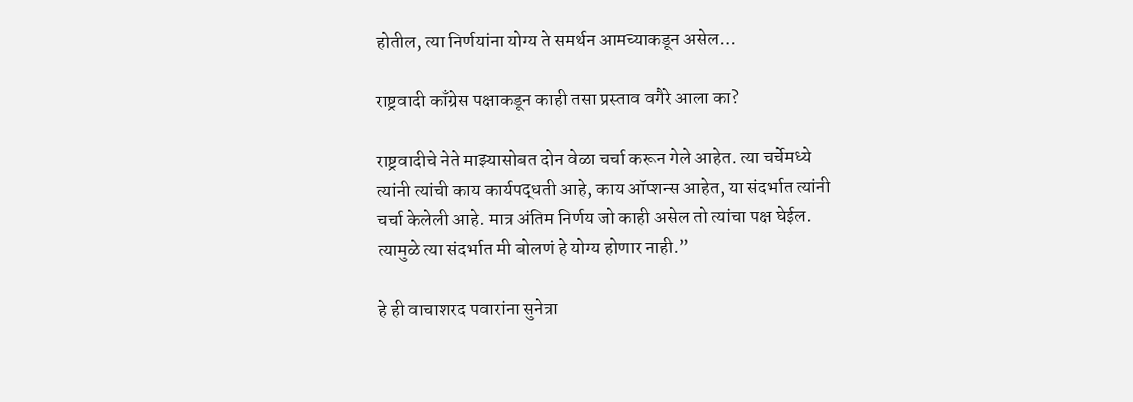होतील, त्या निर्णयांना योग्य ते समर्थन आमच्याकडून असेल…

राष्ट्रवादी काँग्रेस पक्षाकडून काही तसा प्रस्ताव वगैरे आला का?

राष्ट्रवादीचे नेते माझ्यासोबत दोन वेळा चर्चा करून गेले आहेत. त्या चर्चेमध्ये त्यांनी त्यांची काय कार्यपद्धती आहे, काय ऑप्शन्स आहेत, या संदर्भात त्यांनी चर्चा केलेली आहे. मात्र अंतिम निर्णय जो काही असेल तो त्यांचा पक्ष घेईल. त्यामुळे त्या संदर्भात मी बोलणं हे योग्य होणार नाही.”

हे ही वाचाशरद पवारांना सुनेत्रा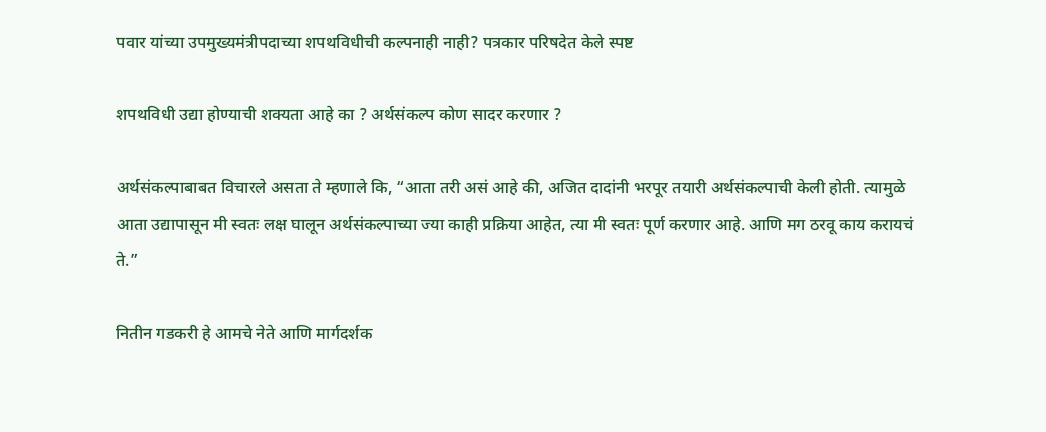पवार यांच्या उपमुख्यमंत्रीपदाच्या शपथविधीची कल्पनाही नाही? पत्रकार परिषदेत केले स्पष्ट

शपथविधी उद्या होण्याची शक्यता आहे का ? अर्थसंकल्प कोण सादर करणार ?

अर्थसंकल्पाबाबत विचारले असता ते म्हणाले कि, “आता तरी असं आहे की, अजित दादांनी भरपूर तयारी अर्थसंकल्पाची केली होती. त्यामुळे आता उद्यापासून मी स्वतः लक्ष घालून अर्थसंकल्पाच्या ज्या काही प्रक्रिया आहेत, त्या मी स्वतः पूर्ण करणार आहे. आणि मग ठरवू काय करायचं ते.”

नितीन गडकरी हे आमचे नेते आणि मार्गदर्शक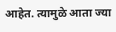आहेत. त्यामुळे आता ज्या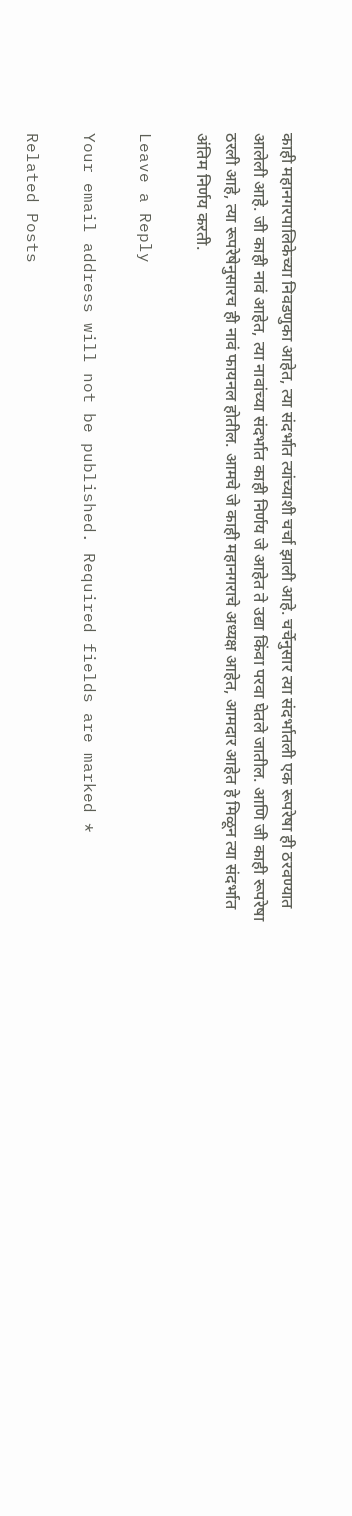काही महानगरपालिकेच्या निवडणुका आहेत, त्या संदर्भात त्यांच्याशी चर्चा झाली आहे. चर्चेनुसार त्या संदर्भातली एक रूपरेषा ही ठरवण्यात आलेली आहे. जी काही नावं आहेत, त्या नावांच्या संदर्भात काही निर्णय जे आहेत ते उद्या किंवा परवा घेतले जातील. आणि जी काही रूपरेषा ठरली आहे, त्या रूपरेषेनुसारच ही नावं फायनल होतील. आमचे जे काही महानगराचे अध्यक्ष आहेत, आमदार आहेत हे मिळून त्या संदर्भात अंतिम निर्णय करती.

Leave a Reply

Your email address will not be published. Required fields are marked *

Related Posts